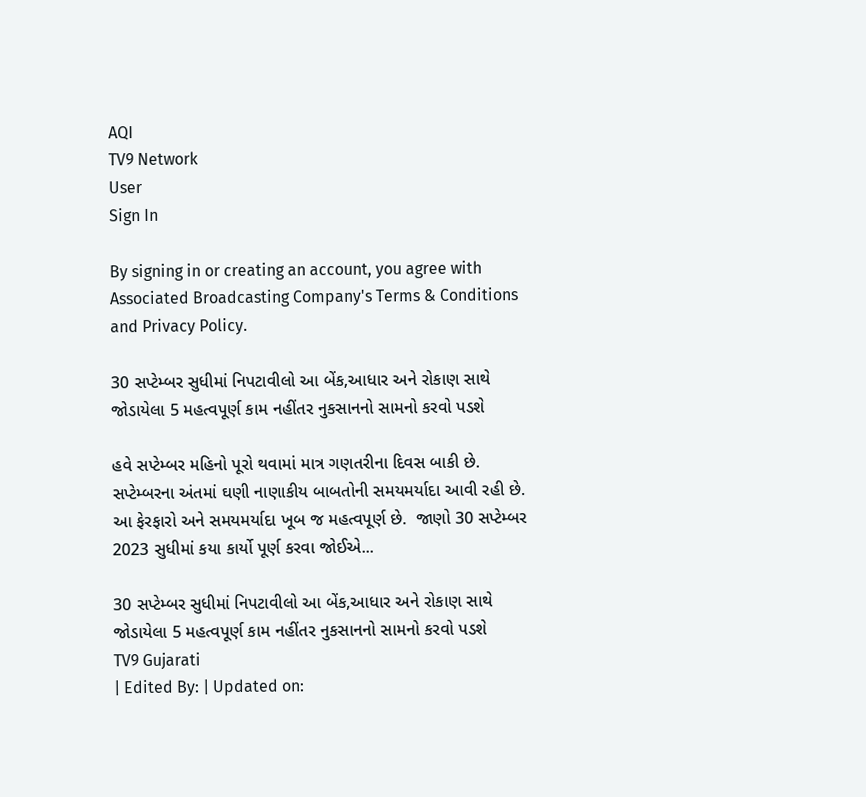AQI
TV9 Network
User
Sign In

By signing in or creating an account, you agree with Associated Broadcasting Company's Terms & Conditions and Privacy Policy.

30 સપ્ટેમ્બર સુધીમાં નિપટાવીલો આ બેંક,આધાર અને રોકાણ સાથે જોડાયેલા 5 મહત્વપૂર્ણ કામ નહીંતર નુકસાનનો સામનો કરવો પડશે

હવે સપ્ટેમ્બર મહિનો પૂરો થવામાં માત્ર ગણતરીના દિવસ બાકી છે. સપ્ટેમ્બરના અંતમાં ઘણી નાણાકીય બાબતોની સમયમર્યાદા આવી રહી છે. આ ફેરફારો અને સમયમર્યાદા ખૂબ જ મહત્વપૂર્ણ છે.  જાણો 30 સપ્ટેમ્બર 2023 સુધીમાં કયા કાર્યો પૂર્ણ કરવા જોઈએ...

30 સપ્ટેમ્બર સુધીમાં નિપટાવીલો આ બેંક,આધાર અને રોકાણ સાથે જોડાયેલા 5 મહત્વપૂર્ણ કામ નહીંતર નુકસાનનો સામનો કરવો પડશે
TV9 Gujarati
| Edited By: | Updated on: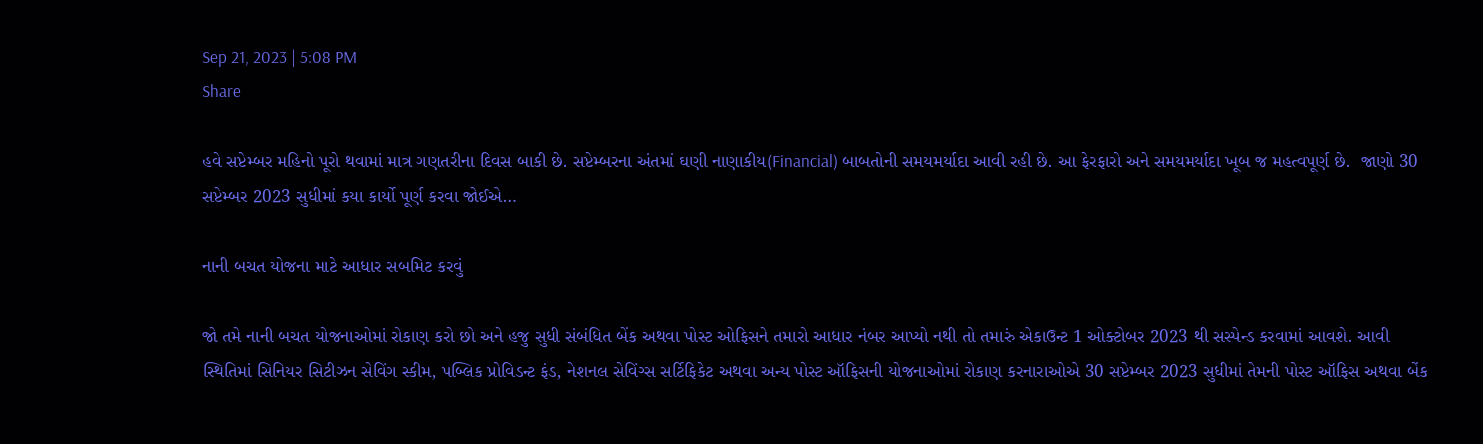Sep 21, 2023 | 5:08 PM
Share

હવે સપ્ટેમ્બર મહિનો પૂરો થવામાં માત્ર ગણતરીના દિવસ બાકી છે. સપ્ટેમ્બરના અંતમાં ઘણી નાણાકીય(Financial) બાબતોની સમયમર્યાદા આવી રહી છે. આ ફેરફારો અને સમયમર્યાદા ખૂબ જ મહત્વપૂર્ણ છે.  જાણો 30 સપ્ટેમ્બર 2023 સુધીમાં કયા કાર્યો પૂર્ણ કરવા જોઈએ…

નાની બચત યોજના માટે આધાર સબમિટ કરવું

જો તમે નાની બચત યોજનાઓમાં રોકાણ કરો છો અને હજુ સુધી સંબંધિત બેંક અથવા પોસ્ટ ઓફિસને તમારો આધાર નંબર આપ્યો નથી તો તમારું એકાઉન્ટ 1 ઓક્ટોબર 2023 થી સસ્પેન્ડ કરવામાં આવશે. આવી સ્થિતિમાં સિનિયર સિટીઝન સેવિંગ સ્કીમ, પબ્લિક પ્રોવિડન્ટ ફંડ, નેશનલ સેવિંગ્સ સર્ટિફિકેટ અથવા અન્ય પોસ્ટ ઑફિસની યોજનાઓમાં રોકાણ કરનારાઓએ 30 સપ્ટેમ્બર 2023 સુધીમાં તેમની પોસ્ટ ઑફિસ અથવા બેંક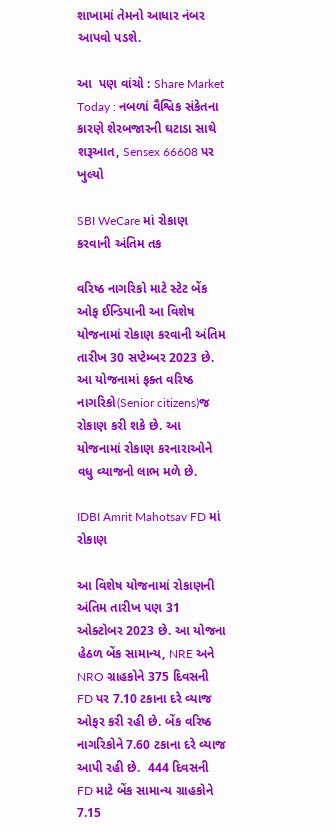શાખામાં તેમનો આધાર નંબર આપવો પડશે.

આ  પણ વાંચો : Share Market Today : નબળાં વૈશ્વિક સંકેતના કારણે શેરબજારની ઘટાડા સાથે શરૂઆત, Sensex 66608 પર ખુલ્યો

SBI WeCare માં રોકાણ કરવાની અંતિમ તક

વરિષ્ઠ નાગરિકો માટે સ્ટેટ બેંક ઓફ ઈન્ડિયાની આ વિશેષ યોજનામાં રોકાણ કરવાની અંતિમ તારીખ 30 સપ્ટેમ્બર 2023 છે. આ યોજનામાં ફક્ત વરિષ્ઠ નાગરિકો(Senior citizens)જ રોકાણ કરી શકે છે. આ યોજનામાં રોકાણ કરનારાઓને વધુ વ્યાજનો લાભ મળે છે.

IDBI Amrit Mahotsav FD માં રોકાણ

આ વિશેષ યોજનામાં રોકાણની અંતિમ તારીખ પણ 31 ઓક્ટોબર 2023 છે. આ યોજના હેઠળ બેંક સામાન્ય, NRE અને NRO ગ્રાહકોને 375 દિવસની FD પર 7.10 ટકાના દરે વ્યાજ ઓફર કરી રહી છે. બેંક વરિષ્ઠ નાગરિકોને 7.60 ટકાના દરે વ્યાજ આપી રહી છે.  444 દિવસની FD માટે બેંક સામાન્ય ગ્રાહકોને 7.15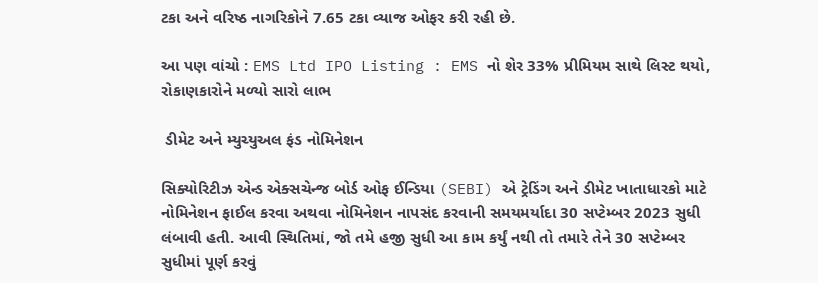ટકા અને વરિષ્ઠ નાગરિકોને 7.65 ટકા વ્યાજ ઓફર કરી રહી છે.

આ પણ વાંચો : EMS Ltd IPO Listing : EMS નો શેર 33% પ્રીમિયમ સાથે લિસ્ટ થયો, રોકાણકારોને મળ્યો સારો લાભ

 ડીમેટ અને મ્યુચ્યુઅલ ફંડ નોમિનેશન

સિક્યોરિટીઝ એન્ડ એક્સચેન્જ બોર્ડ ઓફ ઈન્ડિયા (SEBI) એ ટ્રેડિંગ અને ડીમેટ ખાતાધારકો માટે નોમિનેશન ફાઈલ કરવા અથવા નોમિનેશન નાપસંદ કરવાની સમયમર્યાદા 30 સપ્ટેમ્બર 2023 સુધી લંબાવી હતી. આવી સ્થિતિમાં, જો તમે હજી સુધી આ કામ કર્યું નથી તો તમારે તેને 30 સપ્ટેમ્બર સુધીમાં પૂર્ણ કરવું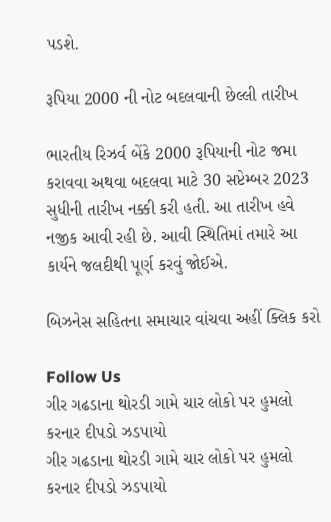પડશે.

રૂપિયા 2000 ની નોટ બદલવાની છેલ્લી તારીખ

ભારતીય રિઝર્વ બેંકે 2000 રૂપિયાની નોટ જમા કરાવવા અથવા બદલવા માટે 30 સપ્ટેમ્બર 2023 સુધીની તારીખ નક્કી કરી હતી. આ તારીખ હવે નજીક આવી રહી છે. આવી સ્થિતિમાં તમારે આ કાર્યને જલદીથી પૂર્ણ કરવું જોઈએ.

બિઝનેસ સહિતના સમાચાર વાંચવા અહીં ક્લિક કરો

Follow Us
ગીર ગઢડાના થોરડી ગામે ચાર લોકો પર હુમલો કરનાર દીપડો ઝડપાયો
ગીર ગઢડાના થોરડી ગામે ચાર લોકો પર હુમલો કરનાર દીપડો ઝડપાયો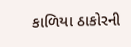કાળિયા ઠાકોરની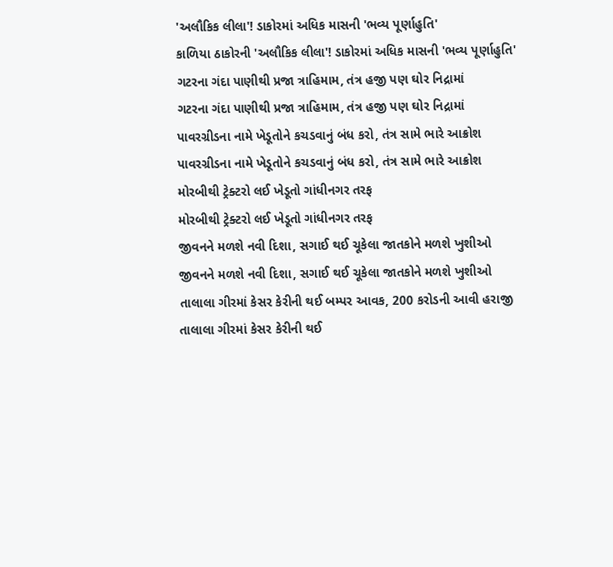'અલૌકિક લીલા'! ડાકોરમાં અધિક માસની 'ભવ્ય પૂર્ણાહુતિ'
કાળિયા ઠાકોરની 'અલૌકિક લીલા'! ડાકોરમાં અધિક માસની 'ભવ્ય પૂર્ણાહુતિ'
ગટરના ગંદા પાણીથી પ્રજા ત્રાહિમામ, તંત્ર હજી પણ ઘોર નિદ્રામાં
ગટરના ગંદા પાણીથી પ્રજા ત્રાહિમામ, તંત્ર હજી પણ ઘોર નિદ્રામાં
પાવરગ્રીડના નામે ખેડૂતોને કચડવાનું બંધ કરો, તંત્ર સામે ભારે આક્રોશ
પાવરગ્રીડના નામે ખેડૂતોને કચડવાનું બંધ કરો, તંત્ર સામે ભારે આક્રોશ
મોરબીથી ટ્રેક્ટરો લઈ ખેડૂતો ગાંધીનગર તરફ
મોરબીથી ટ્રેક્ટરો લઈ ખેડૂતો ગાંધીનગર તરફ
જીવનને મળશે નવી દિશા, સગાઈ થઈ ચૂકેલા જાતકોને મળશે ખુશીઓ
જીવનને મળશે નવી દિશા, સગાઈ થઈ ચૂકેલા જાતકોને મળશે ખુશીઓ
તાલાલા ગીરમાં કેસર કેરીની થઈ બમ્પર આવક, 200 કરોડની આવી હરાજી
તાલાલા ગીરમાં કેસર કેરીની થઈ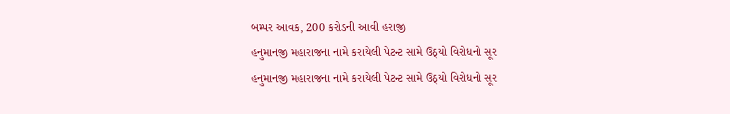બમ્પર આવક, 200 કરોડની આવી હરાજી
હનુમાનજી મહારાજના નામે કરાયેલી પેટન્ટ સામે ઉઠ્યો વિરોધનો સૂર
હનુમાનજી મહારાજના નામે કરાયેલી પેટન્ટ સામે ઉઠ્યો વિરોધનો સૂર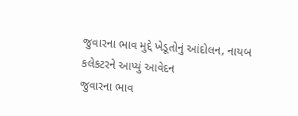જુવારના ભાવ મુદ્દે ખેડૂતોનું આંદોલન, નાયબ કલેકટરને આપ્યું આવેદન
જુવારના ભાવ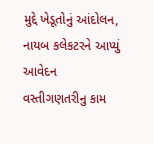મુદ્દે ખેડૂતોનું આંદોલન, નાયબ કલેકટરને આપ્યું આવેદન
વસ્તીગણતરીનુ કામ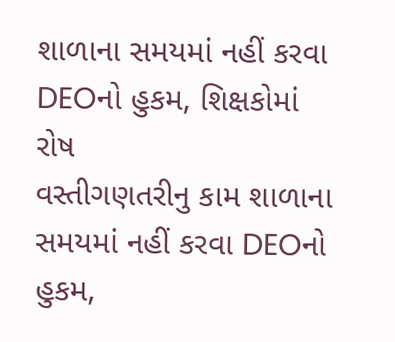શાળાના સમયમાં નહીં કરવા DEOનો હુકમ, શિક્ષકોમાં રોષ
વસ્તીગણતરીનુ કામ શાળાના સમયમાં નહીં કરવા DEOનો હુકમ,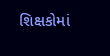શિક્ષકોમાં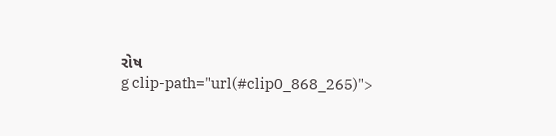રોષ
g clip-path="url(#clip0_868_265)">